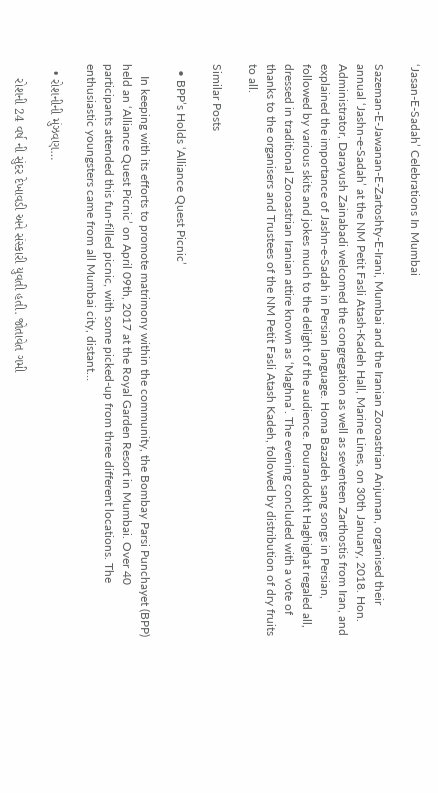‘Jasan-E-Sadah’ Celebrations In Mumbai

Sazeman-E-Jawanan-E-Zartoshty-E-Irani, Mumbai and the Iranian Zoroastrian Anjuman, organised their annual ‘Jashn-e-Sadah’ at the NM Petit Fasli Atash-Kadeh Hall, Marine Lines, on 30th January, 2018. Hon. Administrator, Darayush Zainabadi welcomed the congregation as well as seventeen Zarthostis from Iran, and explained the importance of Jashn-e-Sadah in Persian language. Homa Bazadeh sang songs in Persian, followed by various skits and jokes much to the delight of the audience. Pourandokht Haghighat regaled all, dressed in traditional Zoroastrian Iranian attire known as ‘Maghna’. The evening concluded with a vote of thanks to the organisers and Trustees of the NM Petit Fasli Atash Kadeh, followed by distribution of dry fruits to all.

Similar Posts

  • BPP’s Holds ‘Alliance Quest Picnic’

    In keeping with its efforts to promote matrimony within the community, the Bombay Parsi Punchayet (BPP) held an ‘Alliance Quest Picnic’ on April 09th, 2017 at the Royal Garden Resort in Mumbai. Over 40 participants attended this fun-filled picnic, with some picked-up from three different locations. The enthusiastic youngsters came from all Mumbai city, distant…

  • રોશનીની મુંઝવણ…

    રોશની 24 વર્ષ ની સુંદર દેખાવડી અને સંસ્કારી યુવતી હતી. જોતાવેત ગમી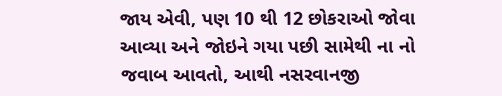જાય એવી, પણ 10 થી 12 છોકરાઓ જોવા આવ્યા અને જોઇને ગયા પછી સામેથી ના નો જવાબ આવતો, આથી નસરવાનજી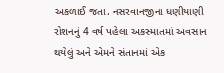અકળાઈ જતા. નસરવાનજીના ધણીયાણી રોશનનું 4 વર્ષ પહેલા અકસ્માતમાં અવસાન થયેલું અને એમને સંતાનમાં એક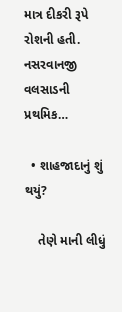માત્ર દીકરી રૂપે રોશની હતી. નસરવાનજી વલસાડની પ્રથમિક…

  • શાહજાદાનું શું થયું?

    તેણે માની લીધું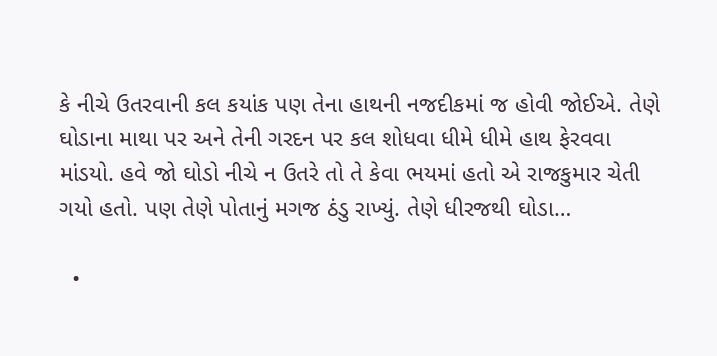કે નીચે ઉતરવાની કલ કયાંક પણ તેના હાથની નજદીકમાં જ હોવી જોઈએ. તેણે ઘોડાના માથા પર અને તેની ગરદન પર કલ શોધવા ધીમે ધીમે હાથ ફેરવવા માંડયો. હવે જો ઘોડો નીચે ન ઉતરે તો તે કેવા ભયમાં હતો એ રાજકુમાર ચેતી ગયો હતો. પણ તેણે પોતાનું મગજ ઠંડુ રાખ્યું. તેણે ધીરજથી ઘોડા…

  •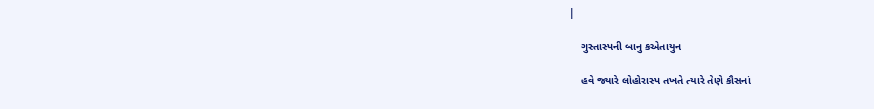|

    ગુસ્તાસ્પની બાનુ કએતાયુન

    હવે જ્યારે લોહોરાસ્પ તખતે ત્યારે તેણે કૌસનાં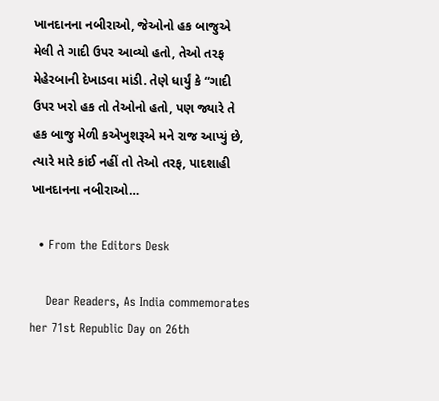ખાનદાનના નબીરાઓ, જેઓનો હક બાજુએ મેલી તે ગાદી ઉપર આવ્યો હતો, તેઓ તરફ મેહેરબાની દેખાડવા માંડી. તેણે ધાર્યું કે “ગાદી ઉપર ખરો હક તો તેઓનો હતો, પણ જ્યારે તે હક બાજુ મેળી કએખુશરૂએ મને રાજ આપ્યું છે, ત્યારે મારે કાંઈ નહીં તો તેઓ તરફ, પાદશાહી ખાનદાનના નબીરાઓ…

  • From the Editors Desk

    Dear Readers, As India commemorates her 71st Republic Day on 26th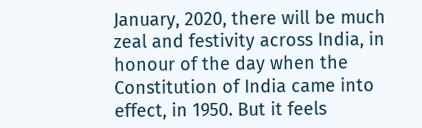January, 2020, there will be much zeal and festivity across India, in honour of the day when the Constitution of India came into effect, in 1950. But it feels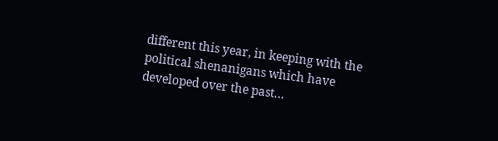different this year, in keeping with the political shenanigans which have developed over the past…